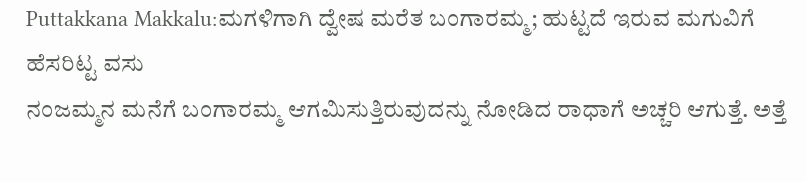Puttakkana Makkalu:ಮಗಳಿಗಾಗಿ ದ್ವೇಷ ಮರೆತ ಬಂಗಾರಮ್ಮ; ಹುಟ್ಟದೆ ಇರುವ ಮಗುವಿಗೆ ಹೆಸರಿಟ್ಟ ವಸು
ನಂಜಮ್ಮನ ಮನೆಗೆ ಬಂಗಾರಮ್ಮ ಆಗಮಿಸುತ್ತಿರುವುದನ್ನು ನೋಡಿದ ರಾಧಾಗೆ ಅಚ್ಚರಿ ಆಗುತ್ತೆ. ಅತ್ತೆ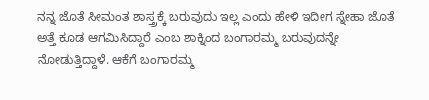ನನ್ನ ಜೊತೆ ಸೀಮಂತ ಶಾಸ್ತ್ರಕ್ಕೆ ಬರುವುದು ಇಲ್ಲ ಎಂದು ಹೇಳಿ ಇದೀಗ ಸ್ನೇಹಾ ಜೊತೆ ಅತ್ತೆ ಕೂಡ ಆಗಮಿಸಿದ್ದಾರೆ ಎಂಬ ಶಾಕ್ನಿಂದ ಬಂಗಾರಮ್ಮ ಬರುವುದನ್ನೇ ನೋಡುತ್ತಿದ್ದಾಳೆ. ಆಕೆಗೆ ಬಂಗಾರಮ್ಮ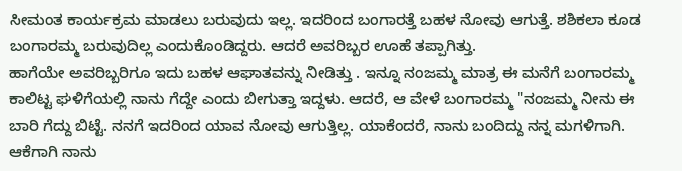ಸೀಮಂತ ಕಾರ್ಯಕ್ರಮ ಮಾಡಲು ಬರುವುದು ಇಲ್ಲ. ಇದರಿಂದ ಬಂಗಾರತ್ತೆ ಬಹಳ ನೋವು ಆಗುತ್ತೆ. ಶಶಿಕಲಾ ಕೂಡ ಬಂಗಾರಮ್ಮ ಬರುವುದಿಲ್ಲ ಎಂದುಕೊಂಡಿದ್ದರು. ಆದರೆ ಅವರಿಬ್ಬರ ಊಹೆ ತಪ್ಪಾಗಿತ್ತು.
ಹಾಗೆಯೇ ಅವರಿಬ್ಬರಿಗೂ ಇದು ಬಹಳ ಆಘಾತವನ್ನು ನೀಡಿತ್ತು . ಇನ್ನೂ ನಂಜಮ್ಮ ಮಾತ್ರ ಈ ಮನೆಗೆ ಬಂಗಾರಮ್ಮ ಕಾಲಿಟ್ಟ ಘಳಿಗೆಯಲ್ಲಿ ನಾನು ಗೆದ್ದೇ ಎಂದು ಬೀಗುತ್ತಾ ಇದ್ದಳು. ಆದರೆ, ಆ ವೇಳೆ ಬಂಗಾರಮ್ಮ "ನಂಜಮ್ಮ ನೀನು ಈ ಬಾರಿ ಗೆದ್ದು ಬಿಟ್ಟೆ. ನನಗೆ ಇದರಿಂದ ಯಾವ ನೋವು ಆಗುತ್ತಿಲ್ಲ. ಯಾಕೆಂದರೆ, ನಾನು ಬಂದಿದ್ದು ನನ್ನ ಮಗಳಿಗಾಗಿ. ಆಕೆಗಾಗಿ ನಾನು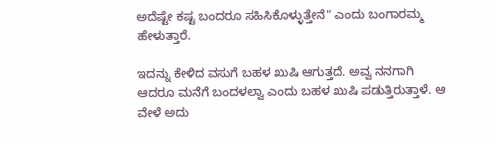ಅದೆಷ್ಟೇ ಕಷ್ಟ ಬಂದರೂ ಸಹಿಸಿಕೊಳ್ಳುತ್ತೇನೆ" ಎಂದು ಬಂಗಾರಮ್ಮ ಹೇಳುತ್ತಾರೆ.

ಇದನ್ನು ಕೇಳಿದ ವಸುಗೆ ಬಹಳ ಖುಷಿ ಆಗುತ್ತದೆ. ಅವ್ವ ನನಗಾಗಿ ಆದರೂ ಮನೆಗೆ ಬಂದಳಲ್ವಾ ಎಂದು ಬಹಳ ಖುಷಿ ಪಡುತ್ತಿರುತ್ತಾಳೆ. ಆ ವೇಳೆ ಅದು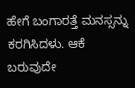ಹೇಗೆ ಬಂಗಾರತ್ತೆ ಮನಸ್ಸನ್ನು ಕರಗಿಸಿದಳು. ಆಕೆ ಬರುವುದೇ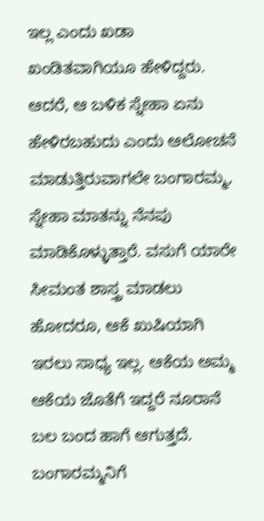ಇಲ್ಲ ಎಂದು ಖಡಾ ಖಂಡಿತವಾಗಿಯೂ ಹೇಳಿದ್ದರು. ಆದರೆ, ಆ ಬಳಿಕ ಸ್ನೇಹಾ ಏನು ಹೇಳಿರಬಹುದು ಎಂದು ಆಲೋಚನೆ ಮಾಡುತ್ತಿರುವಾಗಲೇ ಬಂಗಾರಮ್ಮ, ಸ್ನೇಹಾ ಮಾತನ್ನು ನೆನಪು ಮಾಡಿಕೊಳ್ಳುತ್ತಾರೆ. ವಸುಗೆ ಯಾರೇ ಸೀಮಂತ ಶಾಸ್ತ್ರ ಮಾಡಲು ಹೋದರೂ, ಆಕೆ ಖುಷಿಯಾಗಿ ಇರಲು ಸಾಧ್ಯ ಇಲ್ಲ. ಆಕೆಯ ಅಮ್ಮ ಆಕೆಯ ಜೊತೆಗೆ ಇದ್ದರೆ ನೂರಾನೆ ಬಲ ಬಂದ ಹಾಗೆ ಆಗುತ್ತದೆ.
ಬಂಗಾರಮ್ಮನಿಗೆ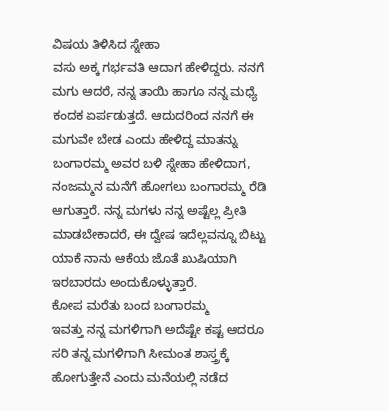ವಿಷಯ ತಿಳಿಸಿದ ಸ್ನೇಹಾ
ವಸು ಅಕ್ಕ ಗರ್ಭವತಿ ಆದಾಗ ಹೇಳಿದ್ದರು. ನನಗೆ ಮಗು ಆದರೆ, ನನ್ನ ತಾಯಿ ಹಾಗೂ ನನ್ನ ಮಧ್ಯೆ ಕಂದಕ ಏರ್ಪಡುತ್ತದೆ. ಆದುದರಿಂದ ನನಗೆ ಈ ಮಗುವೇ ಬೇಡ ಎಂದು ಹೇಳಿದ್ದ ಮಾತನ್ನು ಬಂಗಾರಮ್ಮ ಅವರ ಬಳಿ ಸ್ನೇಹಾ ಹೇಳಿದಾಗ, ನಂಜಮ್ಮನ ಮನೆಗೆ ಹೋಗಲು ಬಂಗಾರಮ್ಮ ರೆಡಿ ಆಗುತ್ತಾರೆ. ನನ್ನ ಮಗಳು ನನ್ನ ಅಷ್ಟೆಲ್ಲ ಪ್ರೀತಿ ಮಾಡಬೇಕಾದರೆ, ಈ ದ್ವೇಷ ಇದೆಲ್ಲವನ್ನೂ ಬಿಟ್ಟು ಯಾಕೆ ನಾನು ಆಕೆಯ ಜೊತೆ ಖುಷಿಯಾಗಿ ಇರಬಾರದು ಅಂದುಕೊಳ್ಳುತ್ತಾರೆ.
ಕೋಪ ಮರೆತು ಬಂದ ಬಂಗಾರಮ್ಮ
ಇವತ್ತು ನನ್ನ ಮಗಳಿಗಾಗಿ ಅದೆಷ್ಟೇ ಕಷ್ಟ ಆದರೂ ಸರಿ ತನ್ನ ಮಗಳಿಗಾಗಿ ಸೀಮಂತ ಶಾಸ್ತ್ರಕ್ಕೆ ಹೋಗುತ್ತೇನೆ ಎಂದು ಮನೆಯಲ್ಲಿ ನಡೆದ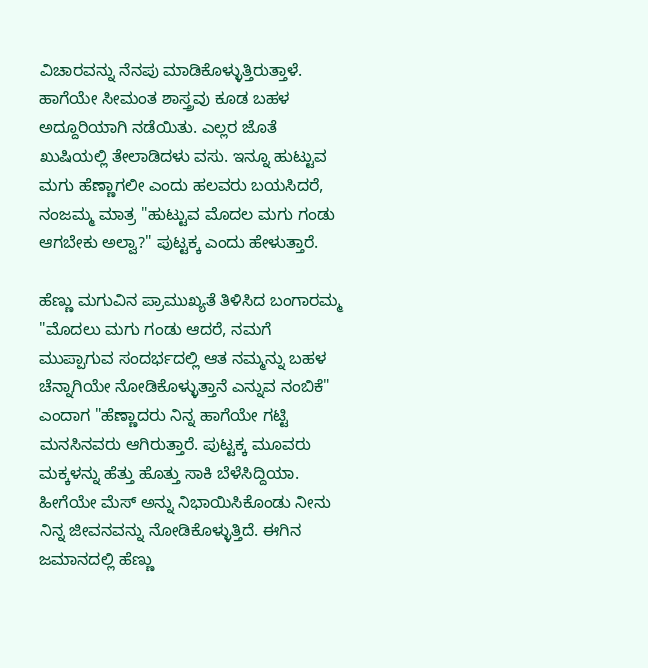ವಿಚಾರವನ್ನು ನೆನಪು ಮಾಡಿಕೊಳ್ಳುತ್ತಿರುತ್ತಾಳೆ. ಹಾಗೆಯೇ ಸೀಮಂತ ಶಾಸ್ತ್ರವು ಕೂಡ ಬಹಳ ಅದ್ದೂರಿಯಾಗಿ ನಡೆಯಿತು. ಎಲ್ಲರ ಜೊತೆ ಖುಷಿಯಲ್ಲಿ ತೇಲಾಡಿದಳು ವಸು. ಇನ್ನೂ ಹುಟ್ಟುವ ಮಗು ಹೆಣ್ಣಾಗಲೀ ಎಂದು ಹಲವರು ಬಯಸಿದರೆ, ನಂಜಮ್ಮ ಮಾತ್ರ "ಹುಟ್ಟುವ ಮೊದಲ ಮಗು ಗಂಡು ಆಗಬೇಕು ಅಲ್ವಾ?" ಪುಟ್ಟಕ್ಕ ಎಂದು ಹೇಳುತ್ತಾರೆ.

ಹೆಣ್ಣು ಮಗುವಿನ ಪ್ರಾಮುಖ್ಯತೆ ತಿಳಿಸಿದ ಬಂಗಾರಮ್ಮ
"ಮೊದಲು ಮಗು ಗಂಡು ಆದರೆ, ನಮಗೆ ಮುಪ್ಪಾಗುವ ಸಂದರ್ಭದಲ್ಲಿ ಆತ ನಮ್ಮನ್ನು ಬಹಳ ಚೆನ್ನಾಗಿಯೇ ನೋಡಿಕೊಳ್ಳುತ್ತಾನೆ ಎನ್ನುವ ನಂಬಿಕೆ" ಎಂದಾಗ "ಹೆಣ್ಣಾದರು ನಿನ್ನ ಹಾಗೆಯೇ ಗಟ್ಟಿ ಮನಸಿನವರು ಆಗಿರುತ್ತಾರೆ. ಪುಟ್ಟಕ್ಕ ಮೂವರು ಮಕ್ಕಳನ್ನು ಹೆತ್ತು ಹೊತ್ತು ಸಾಕಿ ಬೆಳೆಸಿದ್ದಿಯಾ. ಹೀಗೆಯೇ ಮೆಸ್ ಅನ್ನು ನಿಭಾಯಿಸಿಕೊಂಡು ನೀನು ನಿನ್ನ ಜೀವನವನ್ನು ನೋಡಿಕೊಳ್ಳುತ್ತಿದೆ. ಈಗಿನ ಜಮಾನದಲ್ಲಿ ಹೆಣ್ಣು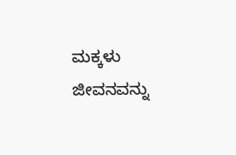ಮಕ್ಕಳು ಜೀವನವನ್ನು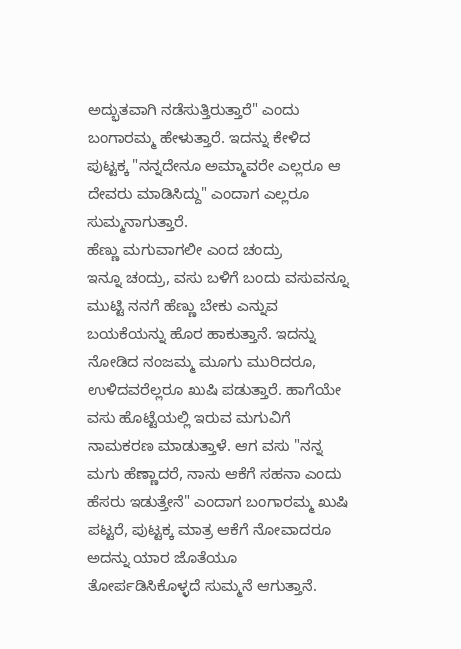ಅದ್ಭುತವಾಗಿ ನಡೆಸುತ್ತಿರುತ್ತಾರೆ" ಎಂದು ಬಂಗಾರಮ್ಮ ಹೇಳುತ್ತಾರೆ. ಇದನ್ನು ಕೇಳಿದ ಪುಟ್ಟಕ್ಕ "ನನ್ನದೇನೂ ಅಮ್ಮಾವರೇ ಎಲ್ಲರೂ ಆ ದೇವರು ಮಾಡಿಸಿದ್ದು" ಎಂದಾಗ ಎಲ್ಲರೂ ಸುಮ್ಮನಾಗುತ್ತಾರೆ.
ಹೆಣ್ಣು ಮಗುವಾಗಲೀ ಎಂದ ಚಂದ್ರು
ಇನ್ನೂ ಚಂದ್ರು, ವಸು ಬಳಿಗೆ ಬಂದು ವಸುವನ್ನೂ ಮುಟ್ಟಿ ನನಗೆ ಹೆಣ್ಣು ಬೇಕು ಎನ್ನುವ ಬಯಕೆಯನ್ನು ಹೊರ ಹಾಕುತ್ತಾನೆ. ಇದನ್ನು ನೋಡಿದ ನಂಜಮ್ಮ ಮೂಗು ಮುರಿದರೂ, ಉಳಿದವರೆಲ್ಲರೂ ಖುಷಿ ಪಡುತ್ತಾರೆ. ಹಾಗೆಯೇ ವಸು ಹೊಟ್ಟೆಯಲ್ಲಿ ಇರುವ ಮಗುವಿಗೆ ನಾಮಕರಣ ಮಾಡುತ್ತಾಳೆ. ಆಗ ವಸು "ನನ್ನ ಮಗು ಹೆಣ್ಣಾದರೆ, ನಾನು ಆಕೆಗೆ ಸಹನಾ ಎಂದು ಹೆಸರು ಇಡುತ್ತೇನೆ" ಎಂದಾಗ ಬಂಗಾರಮ್ಮ ಖುಷಿ ಪಟ್ಟರೆ, ಪುಟ್ಟಕ್ಕ ಮಾತ್ರ ಆಕೆಗೆ ನೋವಾದರೂ ಅದನ್ನು ಯಾರ ಜೊತೆಯೂ ತೋರ್ಪಡಿಸಿಕೊಳ್ಳದೆ ಸುಮ್ಮನೆ ಆಗುತ್ತಾನೆ.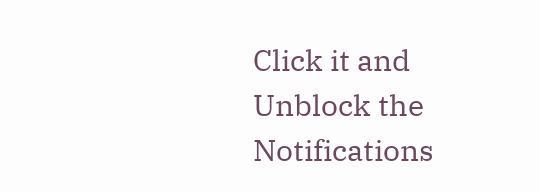Click it and Unblock the Notifications